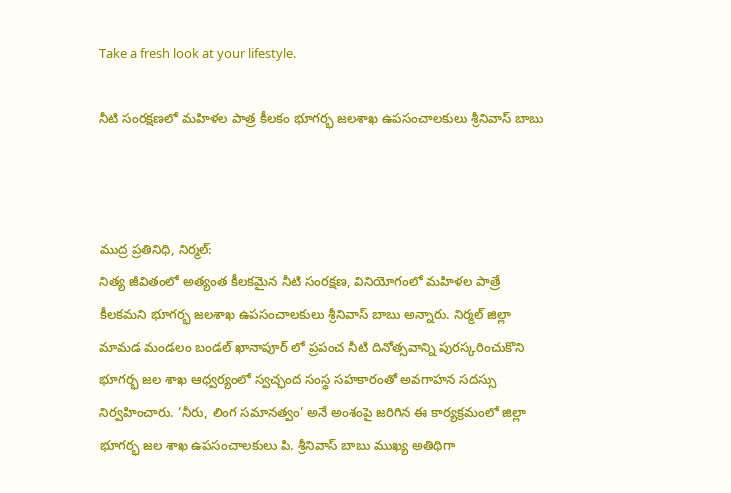Take a fresh look at your lifestyle.

నీటి సంరక్షణలో మహిళల పాత్ర కీలకం భూగర్భ జలశాఖ ఉపసంచాలకులు శ్రీనివాస్ బాబు



ముద్ర ప్రతినిధి, నిర్మల్:
నిత్య జీవితంలో అత్యంత కీలకమైన నీటి సంరక్షణ, వినియోగంలో మహిళల పాత్రే కీలకమని భూగర్భ జలశాఖ ఉపసంచాలకులు శ్రీనివాస్ బాబు అన్నారు. నిర్మల్ జిల్లా
మామడ మండలం బండల్ ఖానాపూర్ లో ప్రపంచ నీటి దినోత్సవాన్ని పురస్కరించుకొని భూగర్భ జల శాఖ ఆధ్వర్యంలో స్వచ్ఛంద సంస్థ సహకారంతో అవగాహన సదస్సు నిర్వహించారు. ‘నీరు, లింగ సమానత్వం’ అనే అంశంపై జరిగిన ఈ కార్యక్రమంలో జిల్లా భూగర్భ జల శాఖ ఉపసంచాలకులు పి. శ్రీనివాస్ బాబు ముఖ్య అతిథిగా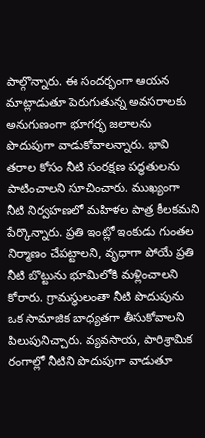పాల్గొన్నారు. ఈ సందర్భంగా ఆయన మాట్లాడుతూ పెరుగుతున్న అవసరాలకు అనుగుణంగా భూగర్భ జలాలను పొదుపుగా వాడుకోవాలన్నారు. భావి తరాల కోసం నీటి సంరక్షణ పద్ధతులను పాటించాలని సూచించారు. ముఖ్యంగా నీటి నిర్వహణలో మహిళల పాత్ర కీలకమని పేర్కొన్నారు. ప్రతి ఇంట్లో ఇంకుడు గుంతల నిర్మాణం చేపట్టాలని, వృధాగా పోయే ప్రతి నీటి బొట్టును భూమిలోకి మళ్లించాలని కోరారు. గ్రామస్థులంతా నీటి పొదుపును ఒక సామాజిక బాధ్యతగా తీసుకోవాలని పిలుపునిచ్చారు. వ్యవసాయ, పారిశ్రామిక రంగాల్లో నీటిని పొదుపుగా వాడుతూ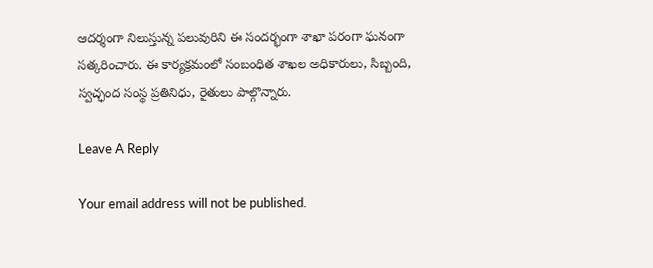ఆదర్శంగా నిలుస్తున్న పలువురిని ఈ సందర్భంగా శాఖా పరంగా ఘనంగా సత్కరించారు. ఈ కార్యక్రమంలో సంబంధిత శాఖల అధికారులు, సిబ్బంది, స్వచ్ఛంద సంస్థ ప్రతినిధు, రైతులు పాల్గొన్నారు.

Leave A Reply

Your email address will not be published.